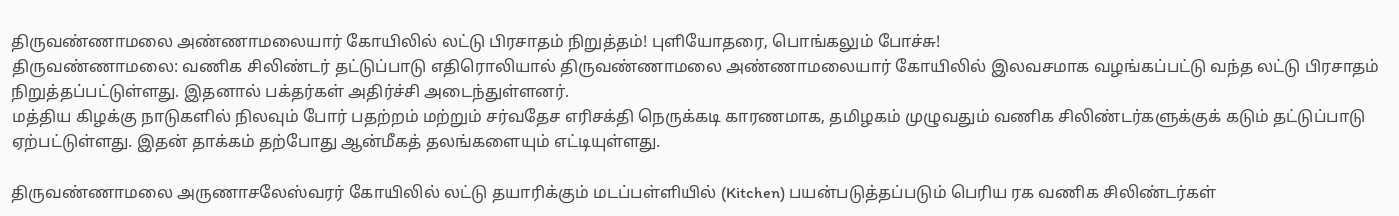திருவண்ணாமலை அண்ணாமலையார் கோயிலில் லட்டு பிரசாதம் நிறுத்தம்! புளியோதரை, பொங்கலும் போச்சு!
திருவண்ணாமலை: வணிக சிலிண்டர் தட்டுப்பாடு எதிரொலியால் திருவண்ணாமலை அண்ணாமலையார் கோயிலில் இலவசமாக வழங்கப்பட்டு வந்த லட்டு பிரசாதம் நிறுத்தப்பட்டுள்ளது. இதனால் பக்தர்கள் அதிர்ச்சி அடைந்துள்ளனர்.
மத்திய கிழக்கு நாடுகளில் நிலவும் போர் பதற்றம் மற்றும் சர்வதேச எரிசக்தி நெருக்கடி காரணமாக, தமிழகம் முழுவதும் வணிக சிலிண்டர்களுக்குக் கடும் தட்டுப்பாடு ஏற்பட்டுள்ளது. இதன் தாக்கம் தற்போது ஆன்மீகத் தலங்களையும் எட்டியுள்ளது.

திருவண்ணாமலை அருணாசலேஸ்வரர் கோயிலில் லட்டு தயாரிக்கும் மடப்பள்ளியில் (Kitchen) பயன்படுத்தப்படும் பெரிய ரக வணிக சிலிண்டர்கள்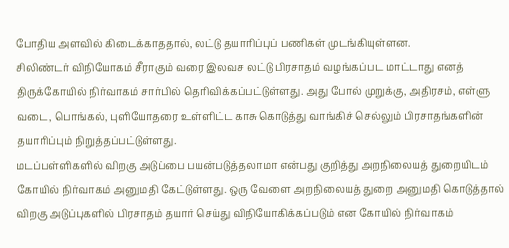போதிய அளவில் கிடைக்காததால், லட்டு தயாரிப்புப் பணிகள் முடங்கியுள்ளன.
சிலிண்டர் விநியோகம் சீராகும் வரை இலவச லட்டு பிரசாதம் வழங்கப்பட மாட்டாது எனத் திருக்கோயில் நிர்வாகம் சார்பில் தெரிவிக்கப்பட்டுள்ளது. அது போல் முறுக்கு, அதிரசம், எள்ளு வடை, பொங்கல், புளியோதரை உள்ளிட்ட காசு கொடுத்து வாங்கிச் செல்லும் பிரசாதங்களின் தயாரிப்பும் நிறுத்தப்பட்டுள்ளது.
மடப்பள்ளிகளில் விறகு அடுப்பை பயன்படுத்தலாமா என்பது குறித்து அறநிலையத் துறையிடம் கோயில் நிர்வாகம் அனுமதி கேட்டுள்ளது. ஒரு வேளை அறநிலையத் துறை அனுமதி கொடுத்தால் விறகு அடுப்புகளில் பிரசாதம் தயார் செய்து விநியோகிக்கப்படும் என கோயில் நிர்வாகம்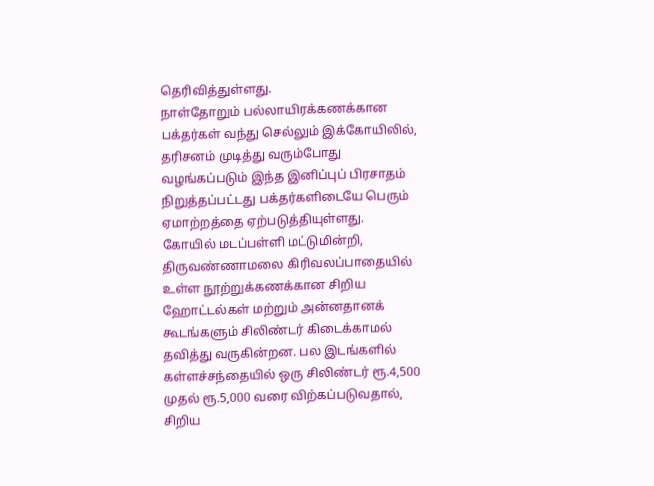தெரிவித்துள்ளது.
நாள்தோறும் பல்லாயிரக்கணக்கான பக்தர்கள் வந்து செல்லும் இக்கோயிலில், தரிசனம் முடித்து வரும்போது வழங்கப்படும் இந்த இனிப்புப் பிரசாதம் நிறுத்தப்பட்டது பக்தர்களிடையே பெரும் ஏமாற்றத்தை ஏற்படுத்தியுள்ளது.
கோயில் மடப்பள்ளி மட்டுமின்றி, திருவண்ணாமலை கிரிவலப்பாதையில் உள்ள நூற்றுக்கணக்கான சிறிய ஹோட்டல்கள் மற்றும் அன்னதானக் கூடங்களும் சிலிண்டர் கிடைக்காமல் தவித்து வருகின்றன. பல இடங்களில் கள்ளச்சந்தையில் ஒரு சிலிண்டர் ரூ.4,500 முதல் ரூ.5,000 வரை விற்கப்படுவதால், சிறிய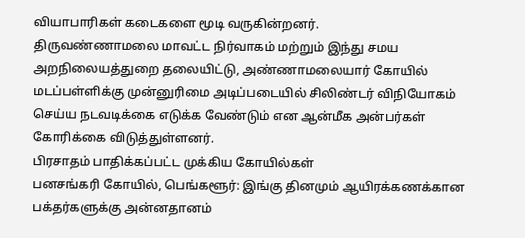வியாபாரிகள் கடைகளை மூடி வருகின்றனர்.
திருவண்ணாமலை மாவட்ட நிர்வாகம் மற்றும் இந்து சமய அறநிலையத்துறை தலையிட்டு, அண்ணாமலையார் கோயில் மடப்பள்ளிக்கு முன்னுரிமை அடிப்படையில் சிலிண்டர் விநியோகம் செய்ய நடவடிக்கை எடுக்க வேண்டும் என ஆன்மீக அன்பர்கள் கோரிக்கை விடுத்துள்ளனர்.
பிரசாதம் பாதிக்கப்பட்ட முக்கிய கோயில்கள்
பனசங்கரி கோயில், பெங்களூர்: இங்கு தினமும் ஆயிரக்கணக்கான பக்தர்களுக்கு அன்னதானம்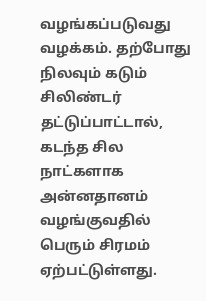வழங்கப்படுவது வழக்கம். தற்போது நிலவும் கடும் சிலிண்டர் தட்டுப்பாட்டால், கடந்த சில நாட்களாக அன்னதானம் வழங்குவதில் பெரும் சிரமம் ஏற்பட்டுள்ளது.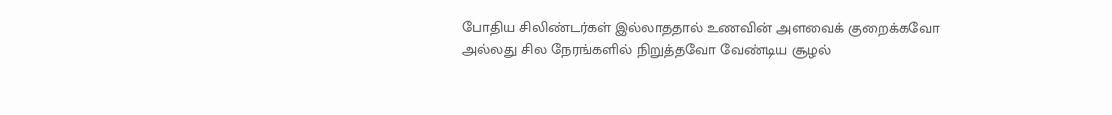போதிய சிலிண்டர்கள் இல்லாததால் உணவின் அளவைக் குறைக்கவோ அல்லது சில நேரங்களில் நிறுத்தவோ வேண்டிய சூழல்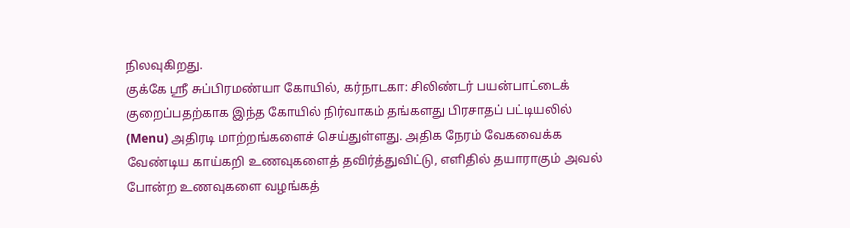நிலவுகிறது.
குக்கே ஸ்ரீ சுப்பிரமண்யா கோயில், கர்நாடகா: சிலிண்டர் பயன்பாட்டைக் குறைப்பதற்காக இந்த கோயில் நிர்வாகம் தங்களது பிரசாதப் பட்டியலில் (Menu) அதிரடி மாற்றங்களைச் செய்துள்ளது. அதிக நேரம் வேகவைக்க வேண்டிய காய்கறி உணவுகளைத் தவிர்த்துவிட்டு, எளிதில் தயாராகும் அவல் போன்ற உணவுகளை வழங்கத்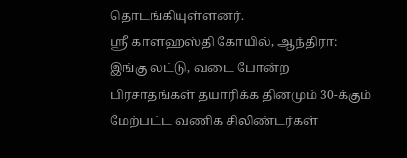தொடங்கியுள்ளனர்.
ஸ்ரீ காளஹஸ்தி கோயில், ஆந்திரா: இங்கு லட்டு, வடை போன்ற பிரசாதங்கள் தயாரிக்க தினமும் 30-க்கும் மேற்பட்ட வணிக சிலிண்டர்கள்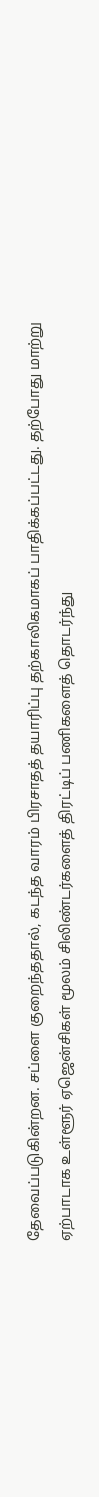தேவைப்படுகின்றன. சப்ளை குறைந்ததால், கடந்த வாரம் பிரசாதத் தயாரிப்பு தற்காலிகமாகப் பாதிக்கப்பட்டது. தற்போது மாற்று ஏற்பாடாக உள்ளூர் ஏஜென்சிகள் மூலம் சிலிண்டர்களைத் திரட்டிப் பணிகளைத் தொடர்ந்து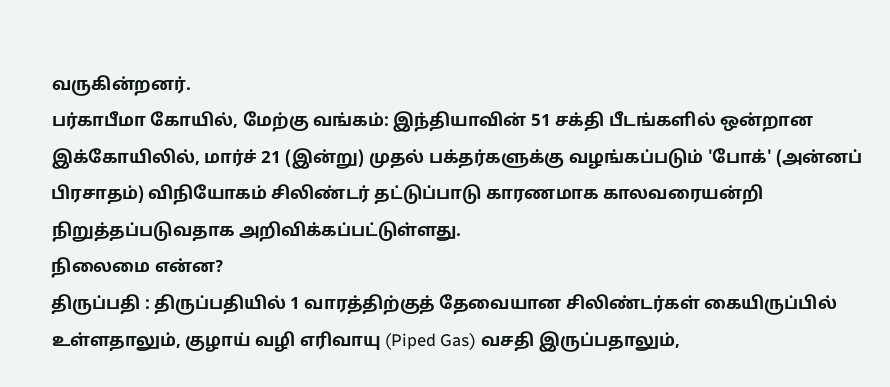வருகின்றனர்.
பர்காபீமா கோயில், மேற்கு வங்கம்: இந்தியாவின் 51 சக்தி பீடங்களில் ஒன்றான இக்கோயிலில், மார்ச் 21 (இன்று) முதல் பக்தர்களுக்கு வழங்கப்படும் 'போக்' (அன்னப் பிரசாதம்) விநியோகம் சிலிண்டர் தட்டுப்பாடு காரணமாக காலவரையன்றி நிறுத்தப்படுவதாக அறிவிக்கப்பட்டுள்ளது.
நிலைமை என்ன?
திருப்பதி : திருப்பதியில் 1 வாரத்திற்குத் தேவையான சிலிண்டர்கள் கையிருப்பில் உள்ளதாலும், குழாய் வழி எரிவாயு (Piped Gas) வசதி இருப்பதாலும்,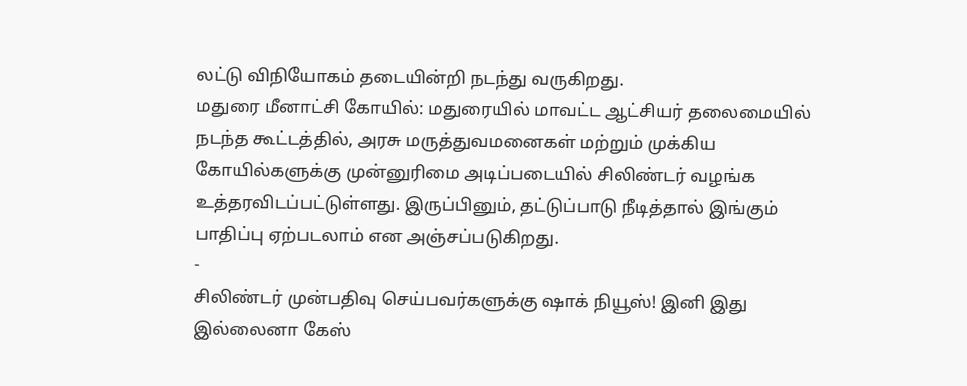லட்டு விநியோகம் தடையின்றி நடந்து வருகிறது.
மதுரை மீனாட்சி கோயில்: மதுரையில் மாவட்ட ஆட்சியர் தலைமையில் நடந்த கூட்டத்தில், அரசு மருத்துவமனைகள் மற்றும் முக்கிய கோயில்களுக்கு முன்னுரிமை அடிப்படையில் சிலிண்டர் வழங்க உத்தரவிடப்பட்டுள்ளது. இருப்பினும், தட்டுப்பாடு நீடித்தால் இங்கும் பாதிப்பு ஏற்படலாம் என அஞ்சப்படுகிறது.
-
சிலிண்டர் முன்பதிவு செய்பவர்களுக்கு ஷாக் நியூஸ்! இனி இது இல்லைனா கேஸ்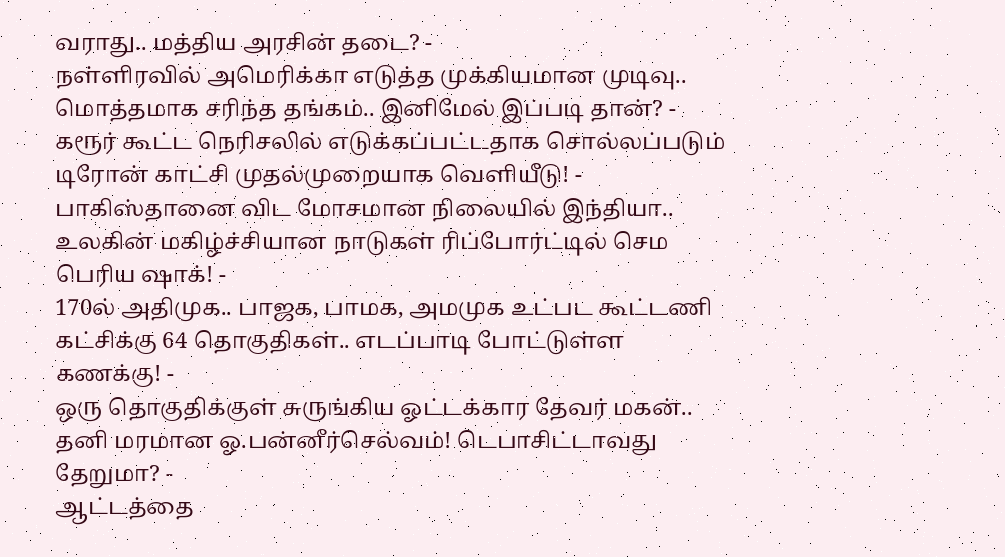வராது.. மத்திய அரசின் தடை? -
நள்ளிரவில் அமெரிக்கா எடுத்த முக்கியமான முடிவு.. மொத்தமாக சரிந்த தங்கம்.. இனிமேல் இப்படி தான்? -
கரூர் கூட்ட நெரிசலில் எடுக்கப்பட்டதாக சொல்லப்படும் டிரோன் காட்சி முதல்முறையாக வெளியீடு! -
பாகிஸ்தானை விட மோசமான நிலையில் இந்தியா.. உலகின் மகிழ்ச்சியான நாடுகள் ரிப்போர்ட்டில் செம பெரிய ஷாக்! -
170ல் அதிமுக.. பாஜக, பாமக, அமமுக உட்பட கூட்டணி கட்சிக்கு 64 தொகுதிகள்.. எடப்பாடி போட்டுள்ள கணக்கு! -
ஒரு தொகுதிக்குள் சுருங்கிய ஓட்டக்கார தேவர் மகன்.. தனி மரமான ஓ.பன்னீர்செல்வம்! டெபாசிட்டாவது தேறுமா? -
ஆட்டத்தை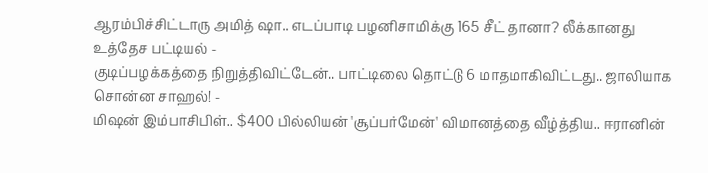ஆரம்பிச்சிட்டாரு அமித் ஷா.. எடப்பாடி பழனிசாமிக்கு 165 சீட் தானா? லீக்கானது உத்தேச பட்டியல் -
குடிப்பழக்கத்தை நிறுத்திவிட்டேன்.. பாட்டிலை தொட்டு 6 மாதமாகிவிட்டது.. ஜாலியாக சொன்ன சாஹல்! -
மிஷன் இம்பாசிபிள்.. $400 பில்லியன் 'சூப்பர்மேன்' விமானத்தை வீழ்த்திய.. ஈரானின்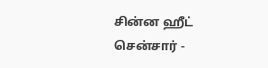சின்ன ஹீட் சென்சார் -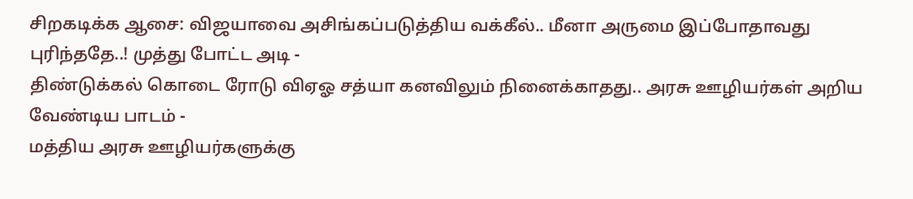சிறகடிக்க ஆசை: விஜயாவை அசிங்கப்படுத்திய வக்கீல்.. மீனா அருமை இப்போதாவது புரிந்ததே..! முத்து போட்ட அடி -
திண்டுக்கல் கொடை ரோடு விஏஓ சத்யா கனவிலும் நினைக்காதது.. அரசு ஊழியர்கள் அறிய வேண்டிய பாடம் -
மத்திய அரசு ஊழியர்களுக்கு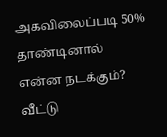அகவிலைப்படி 50% தாண்டினால் என்ன நடக்கும்? வீட்டு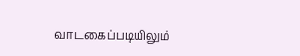வாடகைப்படியிலும்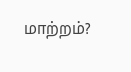மாற்றம்?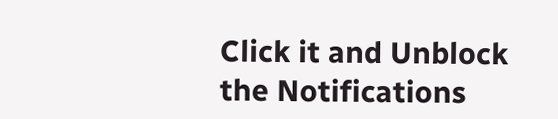Click it and Unblock the Notifications